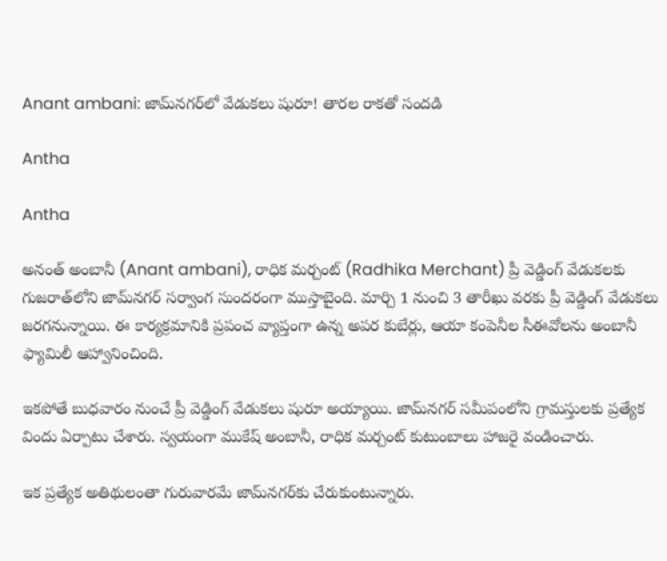Anant ambani: జామ్‌నగర్‌లో వేడుకలు షురూ! తారల రాకతో సందడి

Antha

Antha

అనంత్ అంబానీ (Anant ambani), రాధిక మర్చంట్ (Radhika Merchant) ప్రీ వెడ్డింగ్ వేడుకలకు గుజరాత్‌లోని జామ్‌నగర్ సర్వాంగ సుందరంగా ముస్తాబైంది. మార్చి 1 నుంచి 3 తారీఖు వరకు ప్రీ వెడ్డింగ్ వేడుకలు జరగనున్నాయి. ఈ కార్యక్రమానికి ప్రపంచ వ్యాప్తంగా ఉన్న అపర కుబేర్లు, ఆయా కంపెనీల సీఈవోలను అంబానీ ఫ్యామిలీ ఆహ్వానించింది.

ఇకపోతే బుధవారం నుంచే ప్రీ వెడ్డింగ్ వేడుకలు షురూ అయ్యాయి. జామ్‌నగర్ సమీపంలోని గ్రామస్తులకు ప్రత్యేక విందు ఏర్పాటు చేశారు. స్వయంగా ముకేష్ అంబానీ, రాధిక మర్చంట్ కుటుంబాలు హాజరై వండించారు.

ఇక ప్రత్యేక అతిథులంతా గురువారమే జామ్‌నగర్‌కు చేరుకుంటున్నారు.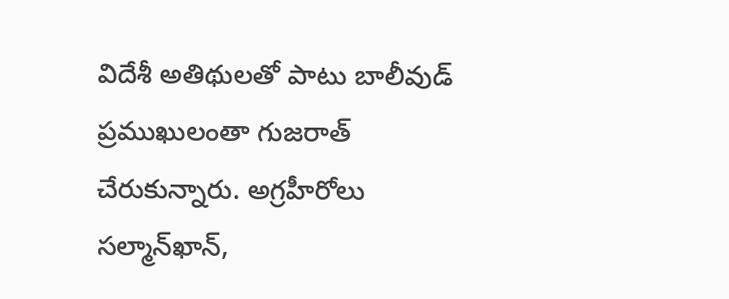విదేశీ అతిథులతో పాటు బాలీవుడ్ ప్రముఖులంతా గుజరాత్ చేరుకున్నారు. అగ్రహీరోలు సల్మాన్‌ఖాన్,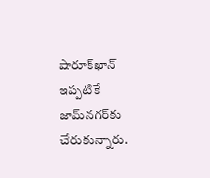షారూక్‌ఖాన్ ఇప్పటికే జామ్‌నగర్‌కు చేరుకున్నారు.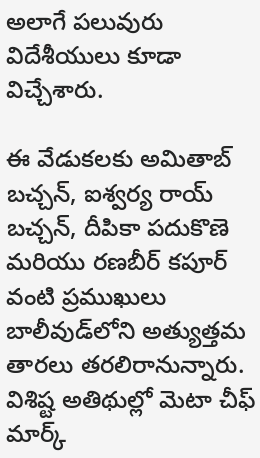అలాగే పలువురు విదేశీయులు కూడా విచ్చేశారు.

ఈ వేడుకలకు అమితాబ్ బచ్చన్, ఐశ్వర్య రాయ్ బచ్చన్, దీపికా పదుకొణె మరియు రణబీర్ కపూర్ వంటి ప్రముఖులు బాలీవుడ్‌లోని అత్యుత్తమ తారలు తరలిరానున్నారు. విశిష్ట అతిథుల్లో మెటా చీఫ్ మార్క్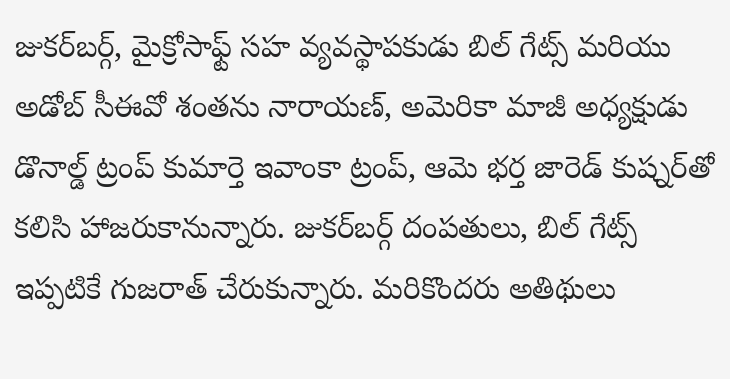జుకర్‌బర్గ్, మైక్రోసాఫ్ట్ సహ వ్యవస్థాపకుడు బిల్ గేట్స్ మరియు అడోబ్ సీఈవో శంతను నారాయణ్, అమెరికా మాజీ అధ్యక్షుడు డొనాల్డ్ ట్రంప్ కుమార్తె ఇవాంకా ట్రంప్, ఆమె భర్త జారెడ్ కుష్నర్‌తో కలిసి హాజరుకానున్నారు. జుకర్‌బర్గ్ దంపతులు, బిల్ గేట్స్ ఇప్పటికే గుజరాత్ చేరుకున్నారు. మరికొందరు అతిథులు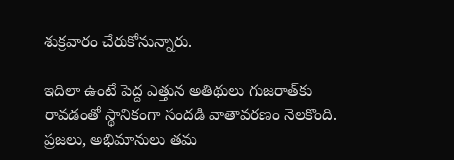శుక్రవారం చేరుకోనున్నారు.

ఇదిలా ఉంటే పెద్ద ఎత్తున అతిథులు గుజరాత్‌కు రావడంతో స్థానికంగా సందడి వాతావరణం నెలకొంది. ప్రజలు, అభిమానులు తమ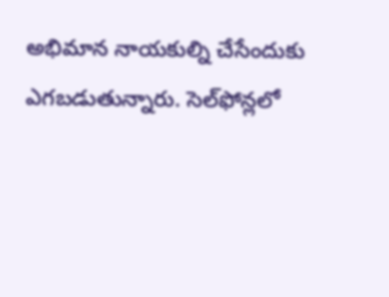అభిమాన నాయకుల్ని చేసేందుకు ఎగబడుతున్నారు. సెల్‌ఫోన్లలో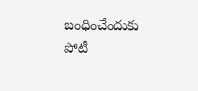బంధించేందుకు పోటీ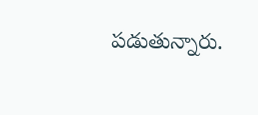పడుతున్నారు.